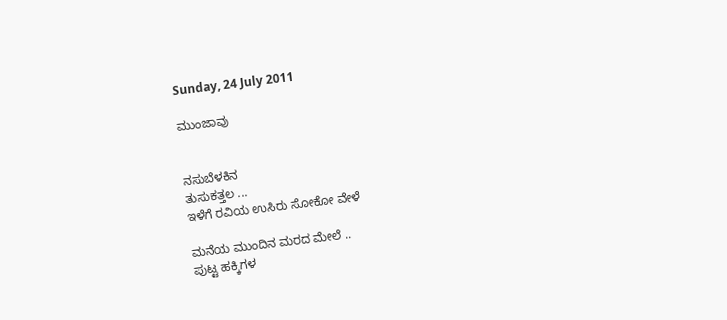Sunday, 24 July 2011

ಮುಂಜಾವು


ನಸುಬೆಳಕಿನ
ತುಸುಕತ್ತಲ ...
ಇಳೆಗೆ ರವಿಯ ಉಸಿರು ಸೋಕೋ ವೇಳೆ

ಮನೆಯ ಮುಂದಿನ ಮರದ ಮೇಲೆ ..
ಪುಟ್ಟ ಹಕ್ಕಿಗಳ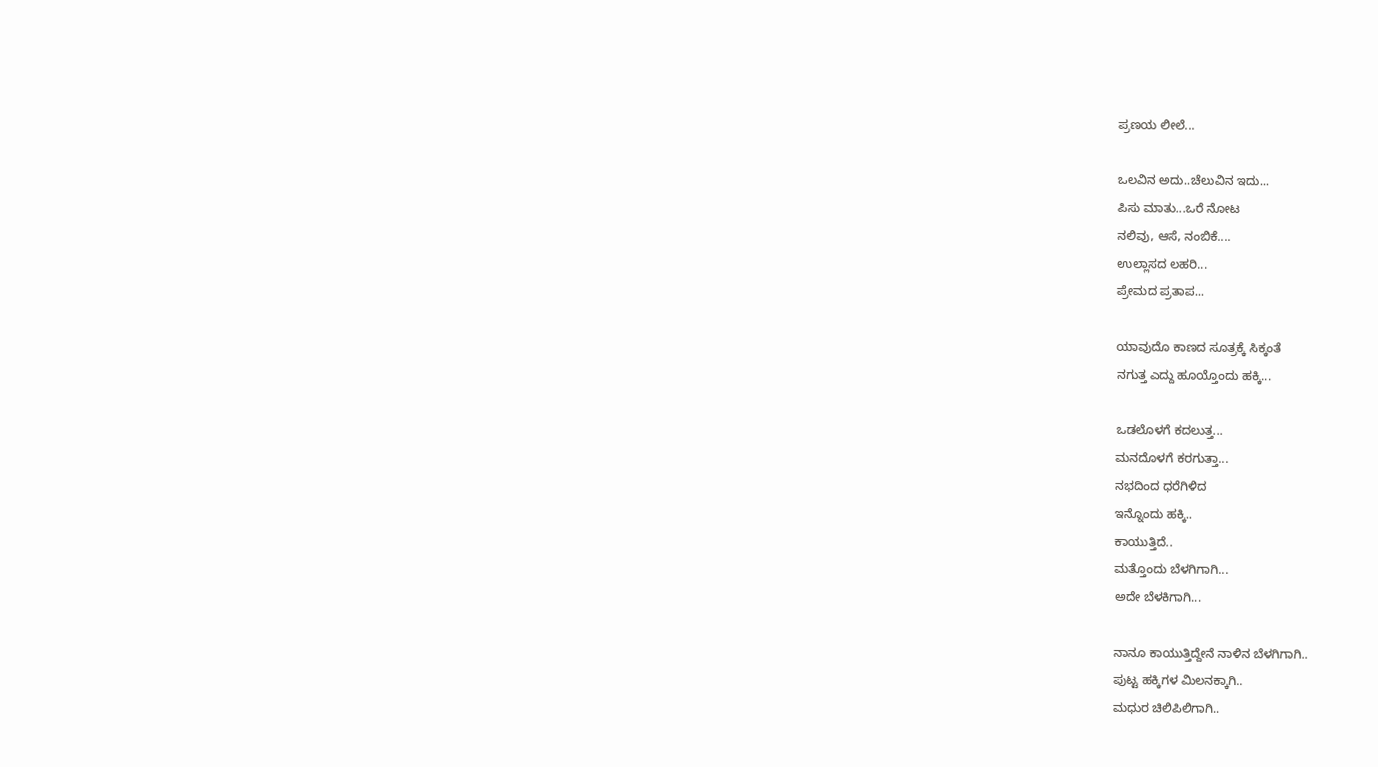ಪ್ರಣಯ ಲೀಲೆ...

ಒಲವಿನ ಅದು..ಚೆಲುವಿನ ಇದು...
ಪಿಸು ಮಾತು...ಒರೆ ನೋಟ
ನಲಿವು, ಆಸೆ, ನಂಬಿಕೆ....
ಉಲ್ಲಾಸದ ಲಹರಿ...
ಪ್ರೇಮದ ಪ್ರತಾಪ...

ಯಾವುದೊ ಕಾಣದ ಸೂತ್ರಕ್ಕೆ ಸಿಕ್ಕಂತೆ
ನಗುತ್ತ ಎದ್ದು ಹೂಯ್ತೊಂದು ಹಕ್ಕಿ...

ಒಡಲೊಳಗೆ ಕದಲುತ್ತ...
ಮನದೊಳಗೆ ಕರಗುತ್ತಾ...
ನಭದಿಂದ ಧರೆಗಿಳಿದ
ಇನ್ನೊಂದು ಹಕ್ಕಿ..
ಕಾಯುತ್ತಿದೆ..
ಮತ್ತೊಂದು ಬೆಳಗಿಗಾಗಿ...
ಅದೇ ಬೆಳಕಿಗಾಗಿ...

ನಾನೂ ಕಾಯುತ್ತಿದ್ದೇನೆ ನಾಳಿನ ಬೆಳಗಿಗಾಗಿ..
ಪುಟ್ಟ ಹಕ್ಕಿಗಳ ಮಿಲನಕ್ಕಾಗಿ..
ಮಧುರ ಚಿಲಿಪಿಲಿಗಾಗಿ..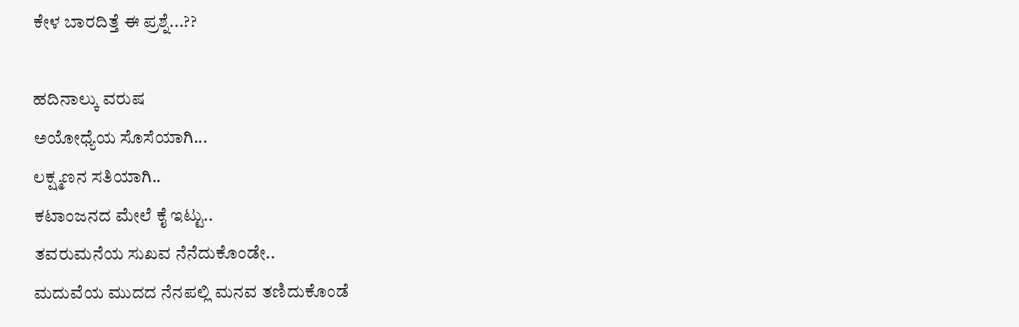ಕೇಳ ಬಾರದಿತ್ತೆ ಈ ಪ್ರಶ್ನೆ...??

ಹದಿನಾಲ್ಕು ವರುಷ
ಅಯೋಧ್ಯೆಯ ಸೊಸೆಯಾಗಿ...
ಲಕ್ಷ್ಮಣನ ಸತಿಯಾಗಿ..
ಕಟಾಂಜನದ ಮೇಲೆ ಕೈ ಇಟ್ಟು..
ತವರುಮನೆಯ ಸುಖವ ನೆನೆದುಕೊಂಡೇ..
ಮದುವೆಯ ಮುದದ ನೆನಪಲ್ಲಿ ಮನವ ತಣಿದುಕೊಂಡೆ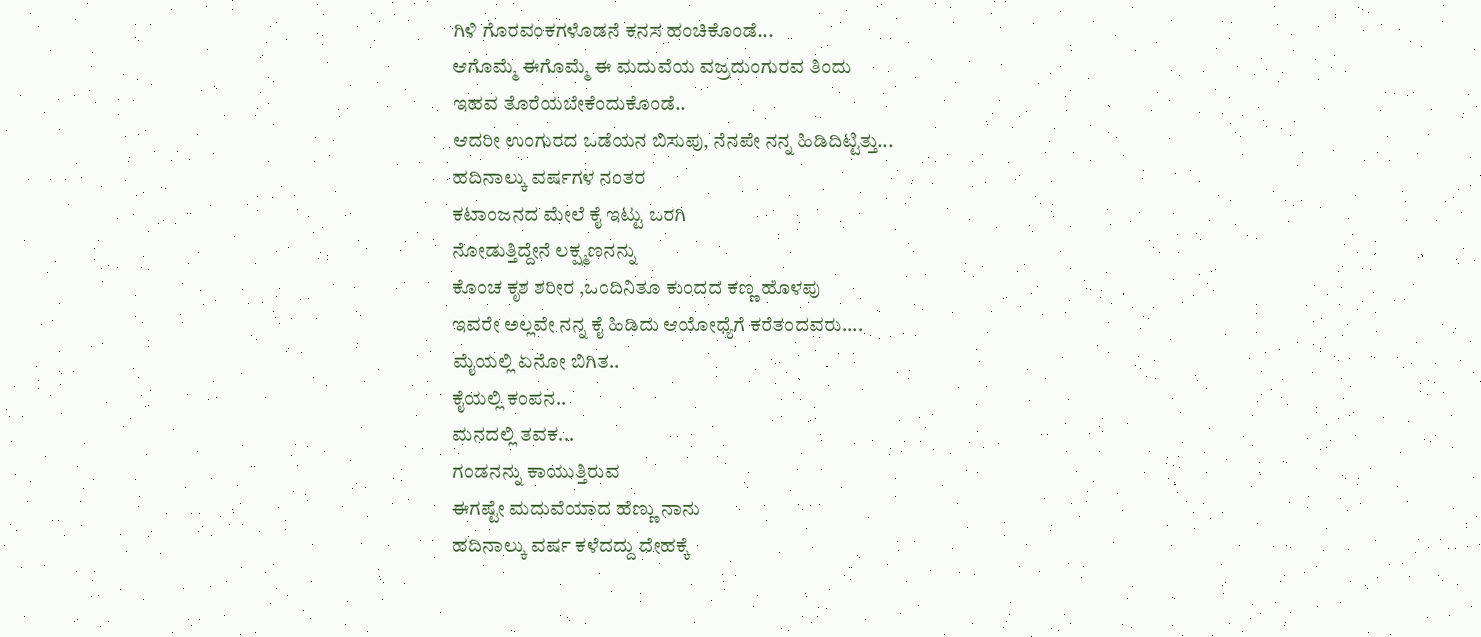ಗಿಳಿ ಗೊರವಂಕಗಳೊಡನೆ ಕನಸ ಹಂಚಿಕೊಂಡೆ...
ಆಗೊಮ್ಮೆ ಈಗೊಮ್ಮೆ ಈ ಮದುವೆಯ ವಜ್ರದುಂಗುರವ ತಿಂದು
ಇಹವ ತೊರೆಯಬೇಕೆಂದುಕೊಂಡೆ..
ಆದರೀ ಉಂಗುರದ ಒಡೆಯನ ಬಿಸುಪು, ನೆನಪೇ ನನ್ನ ಹಿಡಿದಿಟ್ಟಿತ್ತು...
ಹದಿನಾಲ್ಕು ವರ್ಷಗಳ ನಂತರ
ಕಟಾಂಜನದ ಮೇಲೆ ಕೈ ಇಟ್ಟು ಒರಗಿ
ನೋಡುತ್ತಿದ್ದೇನೆ ಲಕ್ಷ್ಮಣನನ್ನು
ಕೊಂಚ ಕೃಶ ಶರೀರ ,ಒಂದಿನಿತೂ ಕುಂದದ ಕಣ್ಣ ಹೊಳಪು
ಇವರೇ ಅಲ್ಲವೇ ನನ್ನ ಕೈ ಹಿಡಿದು ಆಯೋಧ್ಯೆಗೆ ಕರೆತಂದವರು....
ಮೈಯಲ್ಲಿ ಏನೋ ಬಿಗಿತ..
ಕೈಯಲ್ಲಿ ಕಂಪನ..
ಮನದಲ್ಲಿ ತವಕ...
ಗಂಡನನ್ನು ಕಾಯುತ್ತಿರುವ
ಈಗಷ್ಟೇ ಮದುವೆಯಾದ ಹೆಣ್ಣು ನಾನು
ಹದಿನಾಲ್ಕು ವರ್ಷ ಕಳೆದದ್ದು ದೇಹಕ್ಕೆ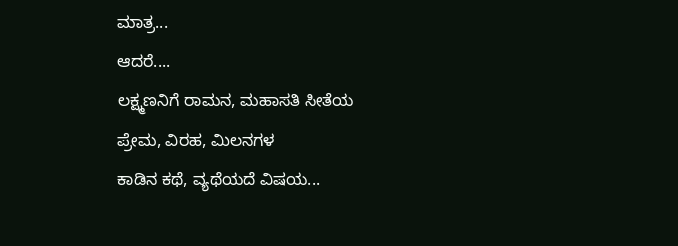ಮಾತ್ರ...
ಆದರೆ....
ಲಕ್ಷ್ಮಣನಿಗೆ ರಾಮನ, ಮಹಾಸತಿ ಸೀತೆಯ
ಪ್ರೇಮ, ವಿರಹ, ಮಿಲನಗಳ
ಕಾಡಿನ ಕಥೆ, ವ್ಯಥೆಯದೆ ವಿಷಯ...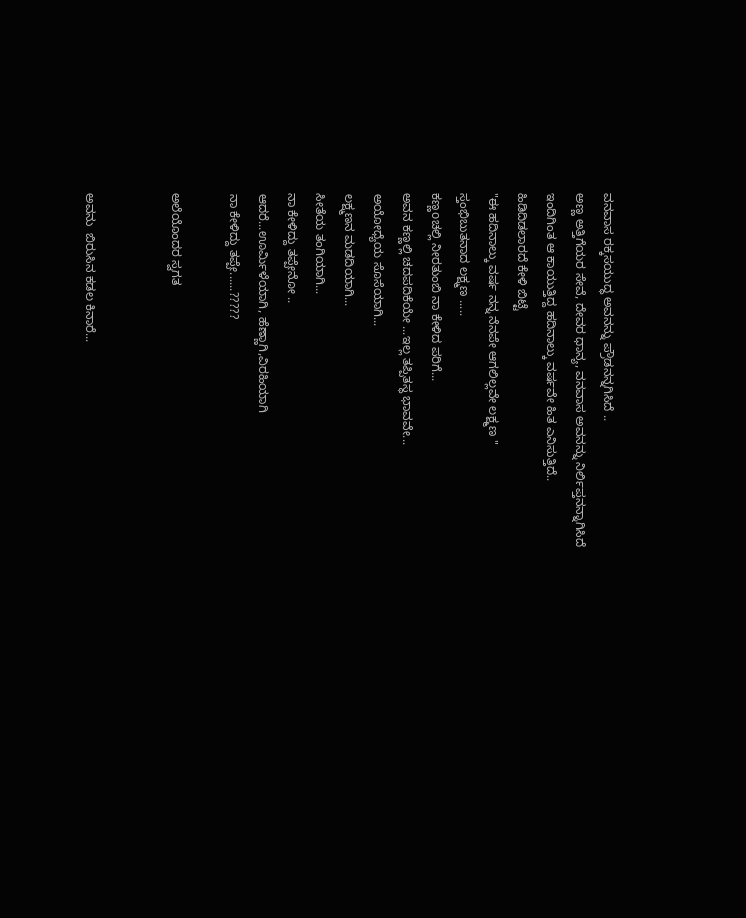ವನವಾಸ ರಕ್ಕಸಯುದ್ಧ ಅವನನ್ನು ಪ್ರೌಡನನ್ನಗಿಸಿದೆ ..
ಅಣ್ಣ ಅತ್ತಿಗೆಯರ ಸೇವೆ, ದೇವರ ಧಾನ್ಯ, ವನವಾಸ ಅವನನ್ನು ನಿರ್ಲಿಪ್ತನನ್ನಾಗಿಸಿದೆ
ಇಂದಿಗಿಂತ ಆ ಕಾಯುತ್ತಿದ್ದ ಹದಿನಾಲ್ಕು ವರ್ಷವೇ ಹಿತ ಎನಿಸುತ್ತಿದೆ..
ಹಿಡಿದಿಡಲಾರದೆ ಕೇಳಿ ಬಿಟ್ಟೆ
"ಈ ಹದಿನಾಲ್ಕು ವರ್ಷ ನನ್ನ ನೆನಪೇ ಆಗಲಿಲ್ಲವೇ ಲಕ್ಷ್ಮಣ "
ಸ್ತಂಭಿಬುತನಾದ ಲಕ್ಷ್ಮಣ .....
ಕಣ್ಣoಚಲ್ಲಿ ನೀರತುಂಬಿ ನಾ ಕೇಳಿದ ಪರಿಗೆ...
ಅವನ ಕಣ್ಣಲ್ಲಿ ಚದಪದಿಕೆಯೇ ...ಇಲ್ಲ ತಪ್ಪಿತಸ್ಥ ಭಾವವೇ...
ಅಯೋಧ್ಯೆಯ ಸೊಸೆಯಾಗಿ...
ಲಕ್ಷ್ಮಣನ ಮಡದಿಯಾಗಿ...
ಸೀತೆಯ ತಂಗಿಯಾಗಿ...
ನಾ ಕೇಳಿದ್ದು ತಪ್ಪೇನೋ ..
ಆದರೆ...ಊರ್ಮಿಳೆಯಾಗಿ, ಹೆಣ್ಣಾಗಿ,ವಿರಹಿಯಾಗಿ
ನಾ ಕೇಳಿದ್ದು ತಪ್ಪೇ......?????

ಅಲೆಯೊಂದರ ಸ್ವಗತ


ಅವನು  ಬಿರುಸಿನ ಕಡಲ ಕಿನಾರೆ...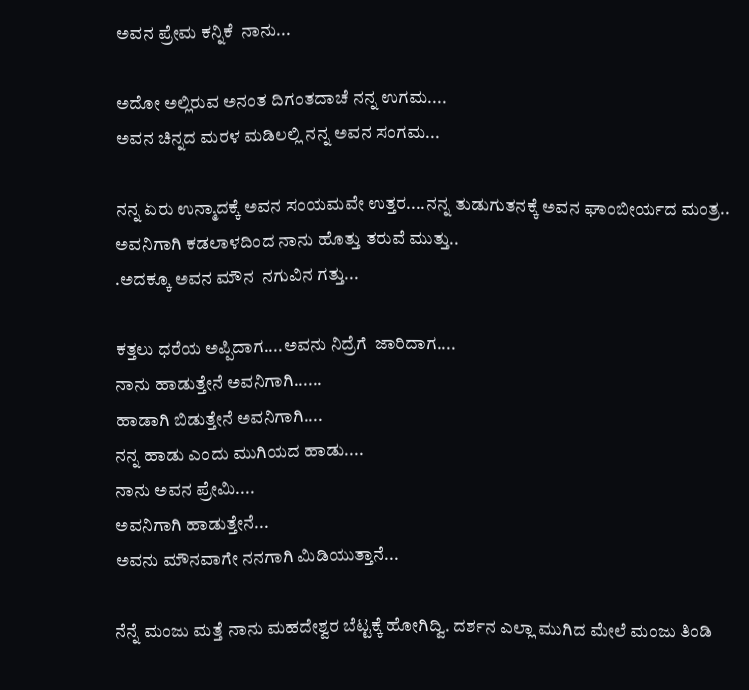ಅವನ ಪ್ರೇಮ ಕನ್ನಿಕೆ  ನಾನು...

ಅದೋ ಅಲ್ಲಿರುವ ಅನಂತ ದಿಗಂತದಾಚೆ ನನ್ನ ಉಗಮ....
ಅವನ ಚಿನ್ನದ ಮರಳ ಮಡಿಲಲ್ಲಿ ನನ್ನ ಅವನ ಸಂಗಮ...

ನನ್ನ ಏರು ಉನ್ಮಾದಕ್ಕೆ ಅವನ ಸಂಯಮವೇ ಉತ್ತರ....ನನ್ನ ತುಡುಗುತನಕ್ಕೆ ಅವನ ಘಾಂಬೀರ್ಯದ ಮಂತ್ರ..
ಅವನಿಗಾಗಿ ಕಡಲಾಳದಿಂದ ನಾನು ಹೊತ್ತು ತರುವೆ ಮುತ್ತು..
.ಅದಕ್ಕೂ ಅವನ ಮೌನ  ನಗುವಿನ ಗತ್ತು...

ಕತ್ತಲು ಧರೆಯ ಅಪ್ಪಿದಾಗ....ಅವನು ನಿದ್ರೆಗೆ  ಜಾರಿದಾಗ....
ನಾನು ಹಾಡುತ್ತೇನೆ ಅವನಿಗಾಗಿ......
ಹಾಡಾಗಿ ಬಿಡುತ್ತೇನೆ ಅವನಿಗಾಗಿ....
ನನ್ನ ಹಾಡು ಎಂದು ಮುಗಿಯದ ಹಾಡು....
ನಾನು ಅವನ ಪ್ರೇಮಿ....
ಅವನಿಗಾಗಿ ಹಾಡುತ್ತೇನೆ...
ಅವನು ಮೌನವಾಗೇ ನನಗಾಗಿ ಮಿಡಿಯುತ್ತಾನೆ...

ನೆನ್ನೆ ಮಂಜು ಮತ್ತೆ ನಾನು ಮಹದೇಶ್ವರ ಬೆಟ್ಟಕ್ಕೆ ಹೋಗಿದ್ವಿ. ದರ್ಶನ ಎಲ್ಲಾ ಮುಗಿದ ಮೇಲೆ ಮಂಜು ತಿಂಡಿ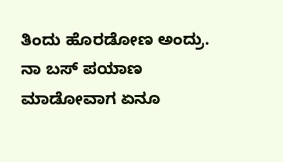ತಿಂದು ಹೊರಡೋಣ ಅಂದ್ರು. ನಾ ಬಸ್ ಪಯಾಣ ಮಾಡೋವಾಗ ಏನೂ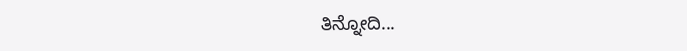ತಿನ್ನೋದಿ...